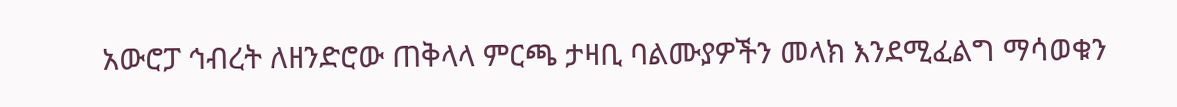አውሮፓ ኅብረት ለዘንድሮው ጠቅላላ ምርጫ ታዛቢ ባልሙያዎችን መላክ እንደሚፈልግ ማሳወቁን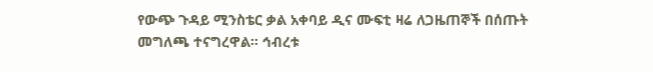የውጭ ጉዳይ ሚንስቴር ቃል አቀባይ ዲና ሙፍቲ ዛሬ ለጋዜጠኞች በሰጡት መግለጫ ተናግረዋል። ኅብረቱ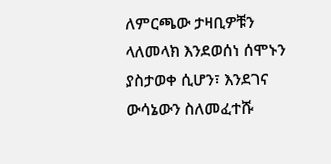ለምርጫው ታዛቢዎቹን ላለመላክ እንደወሰነ ሰሞኑን ያስታወቀ ሲሆን፣ እንደገና ውሳኔውን ስለመፈተሹ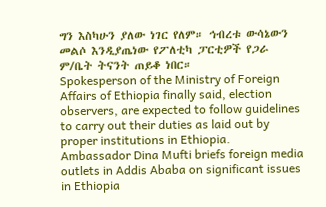ግን እስካሁን ያለው ነገር የለም። ኅብረቱ ውሳኔውን መልሶ እንዲያጤነው የፖለቲካ ፓርቲዎች የጋራ ም/ቤት ትናንት ጠይቆ ነበር።
Spokesperson of the Ministry of Foreign Affairs of Ethiopia finally said, election observers, are expected to follow guidelines to carry out their duties as laid out by proper institutions in Ethiopia.
Ambassador Dina Mufti briefs foreign media outlets in Addis Ababa on significant issues in Ethiopia